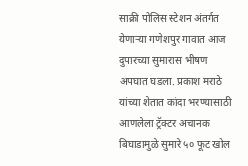साक्री पोलिस स्टेशन अंतर्गत येणाऱ्या गणेशपुर गावात आज दुपारच्या सुमारास भीषण अपघात घडला. प्रकाश मराठे यांच्या शेतात कांदा भरण्यासाठी आणलेला ट्रॅक्टर अचानक बिघाडामुळे सुमारे ५० फूट खोल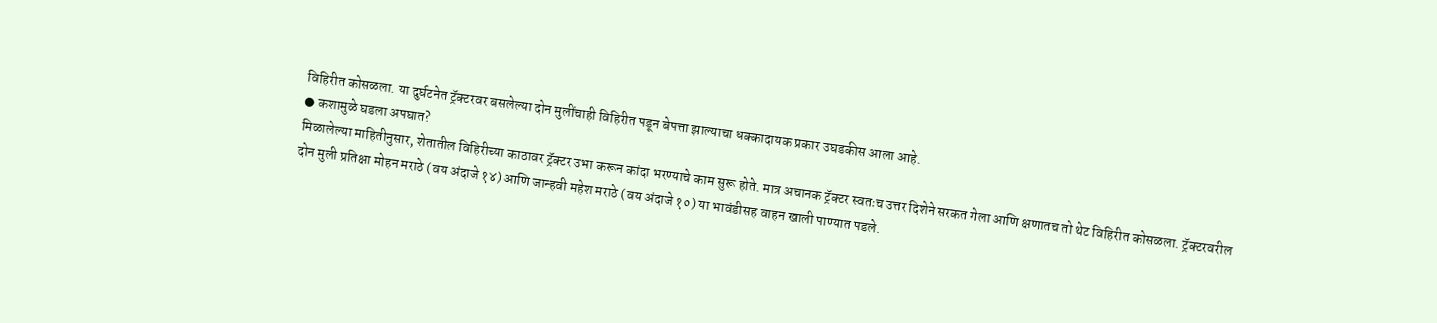विहिरीत कोसळला. या दुर्घटनेत ट्रॅक्टरवर बसलेल्या दोन मुलींचाही विहिरीत पडून बेपत्ता झाल्याचा धक्कादायक प्रकार उघडकीस आला आहे.
● कशामुळे घडला अपघात?
मिळालेल्या माहितीनुसार, शेतातील विहिरीच्या काठावर ट्रॅक्टर उभा करून कांदा भरण्याचे काम सुरू होते. मात्र अचानक ट्रॅक्टर स्वतःच उत्तर दिशेने सरकत गेला आणि क्षणातच तो थेट विहिरीत कोसळला. ट्रॅक्टरवरील दोन मुली प्रतिक्षा मोहन मराठे (वय अंदाजे १४) आणि जान्हवी महेश मराठे (वय अंदाजे १०) या भावंडीसह वाहन खाली पाण्यात पडले.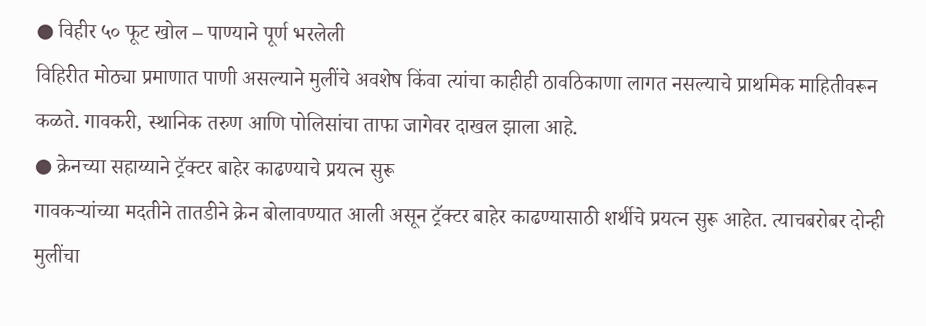● विहीर ५० फूट खोल – पाण्याने पूर्ण भरलेली
विहिरीत मोठ्या प्रमाणात पाणी असल्याने मुलींचे अवशेष किंवा त्यांचा काहीही ठावठिकाणा लागत नसल्याचे प्राथमिक माहितीवरून कळते. गावकरी, स्थानिक तरुण आणि पोलिसांचा ताफा जागेवर दाखल झाला आहे.
● क्रेनच्या सहाय्याने ट्रॅक्टर बाहेर काढण्याचे प्रयत्न सुरू
गावकऱ्यांच्या मदतीने तातडीने क्रेन बोलावण्यात आली असून ट्रॅक्टर बाहेर काढण्यासाठी शर्थीचे प्रयत्न सुरू आहेत. त्याचबरोबर दोन्ही मुलींचा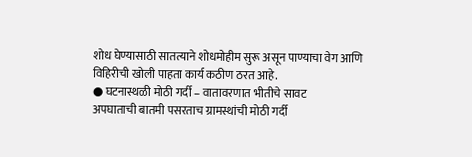शोध घेण्यासाठी सातत्याने शोधमोहीम सुरू असून पाण्याचा वेग आणि विहिरीची खोली पाहता कार्य कठीण ठरत आहे.
● घटनास्थळी मोठी गर्दी – वातावरणात भीतीचे सावट
अपघाताची बातमी पसरताच ग्रामस्थांची मोठी गर्दी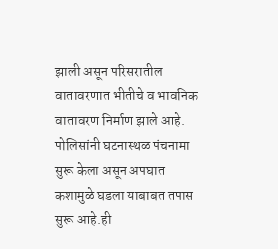झाली असून परिसरातील वातावरणात भीतीचे व भावनिक वातावरण निर्माण झाले आहे. पोलिसांनी घटनास्थळ पंचनामा सुरू केला असून अपघात कशामुळे घडला याबाबत तपास सुरू आहे.ही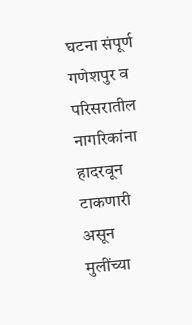घटना संपूर्ण गणेशपुर व परिसरातील नागरिकांना हादरवून टाकणारी असून मुलींच्या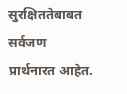सुरक्षिततेबाबत सर्वजण प्रार्थनारत आहेत.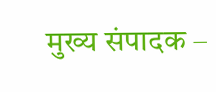मुख्य संपादक –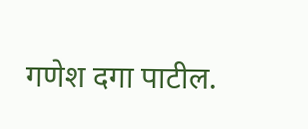गणेश दगा पाटील.